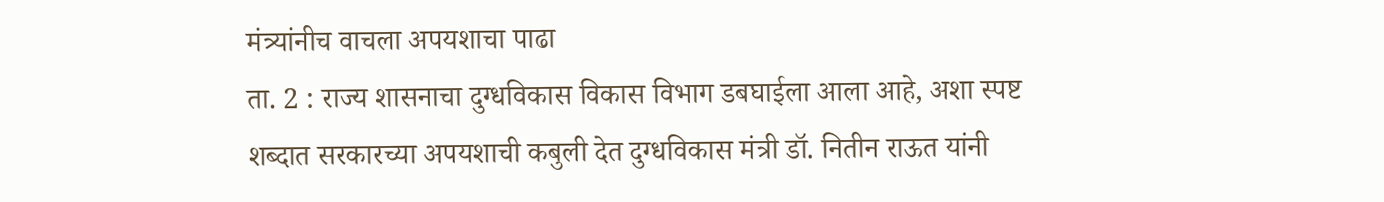मंत्र्यांनीच वाचला अपयशाचा पाढा
ता. 2 : राज्य शासनाचा दुग्धविकास विकास विभाग डबघाईला आला आहे, अशा स्पष्ट शब्दात सरकारच्या अपयशाची कबुली देत दुग्धविकास मंत्री डॉ. नितीन राऊत यांनी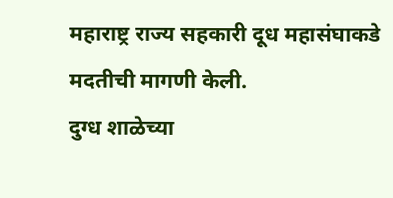महाराष्ट्र राज्य सहकारी दूध महासंघाकडे मदतीची मागणी केली.
दुग्ध शाळेच्या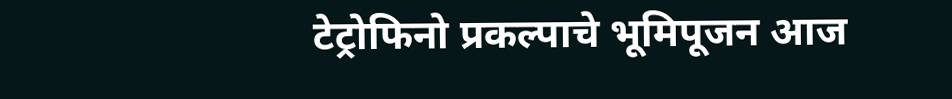टेट्रोफिनो प्रकल्पाचे भूमिपूजन आज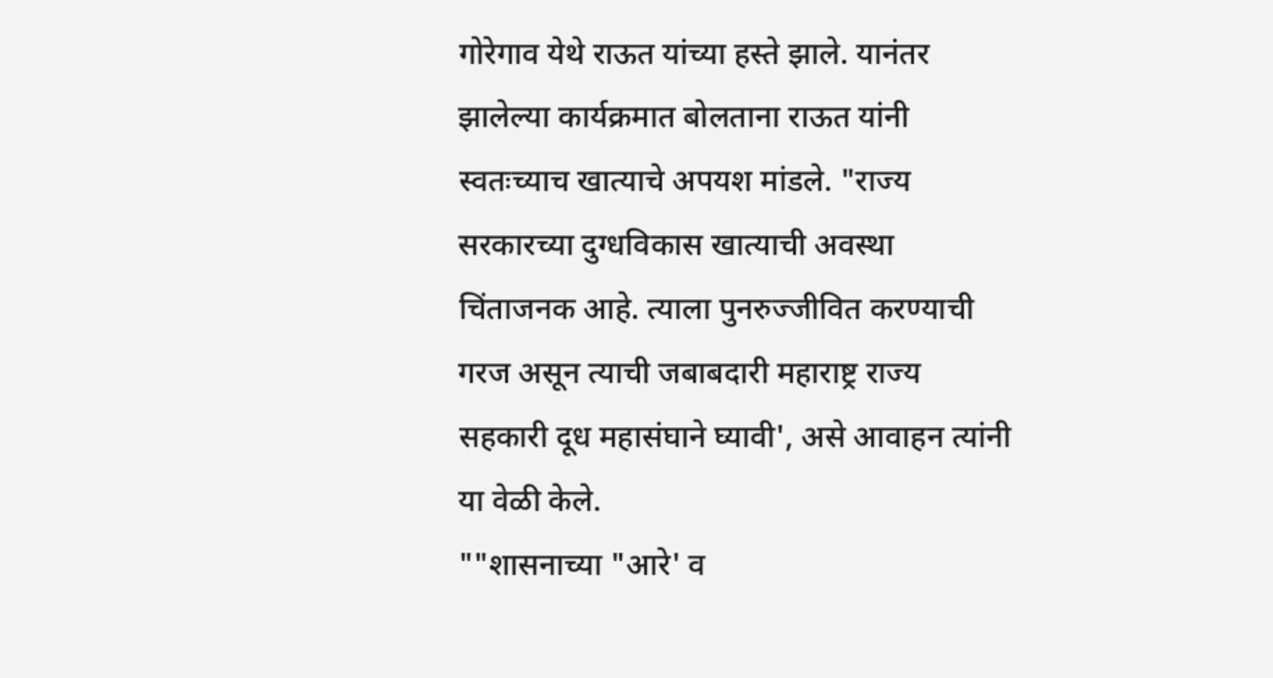गोरेगाव येथे राऊत यांच्या हस्ते झाले. यानंतर झालेल्या कार्यक्रमात बोलताना राऊत यांनी स्वतःच्याच खात्याचे अपयश मांडले. "राज्य सरकारच्या दुग्धविकास खात्याची अवस्था चिंताजनक आहे. त्याला पुनरुज्जीवित करण्याची गरज असून त्याची जबाबदारी महाराष्ट्र राज्य सहकारी दूध महासंघाने घ्यावी', असे आवाहन त्यांनी या वेळी केले.
""शासनाच्या "आरे' व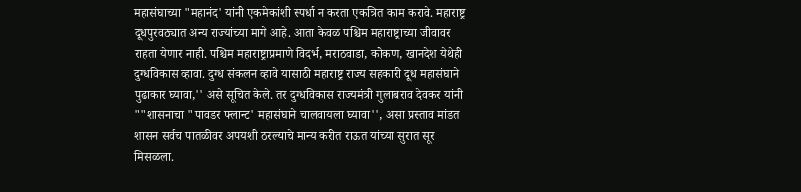महासंघाच्या "महानंद' यांनी एकमेकांशी स्पर्धा न करता एकत्रित काम करावे. महाराष्ट्र दूधपुरवठ्यात अन्य राज्यांच्या मागे आहे. आता केवळ पश्चिम महाराष्ट्राच्या जीवावर राहता येणार नाही. पश्चिम महाराष्ट्राप्रमाणे विदर्भ, मराठवाडा, कोकण, खानदेश येथेही दुग्धविकास व्हावा. दुग्ध संकलन व्हावे यासाठी महाराष्ट्र राज्य सहकारी दूध महासंघाने पुढाकार घ्यावा,'' असे सूचित केले. तर दुग्धविकास राज्यमंत्री गुलाबराव देवकर यांनी ""शासनाचा "पावडर फ्लान्ट' महासंघाने चालवायला घ्यावा'', असा प्रस्ताव मांडत शासन सर्वच पातळीवर अपयशी ठरल्याचे मान्य करीत राऊत यांच्या सुरात सूर मिसळला.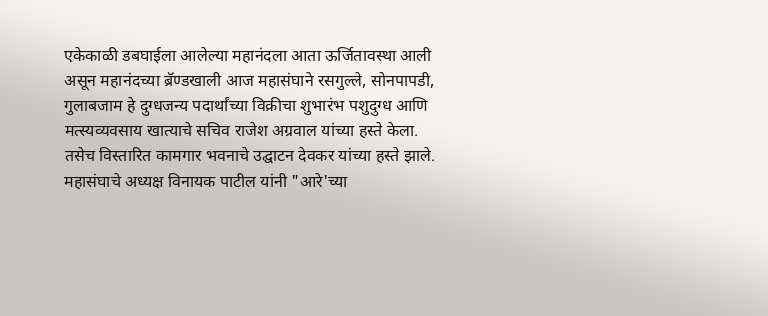एकेकाळी डबघाईला आलेल्या महानंदला आता ऊर्जितावस्था आली असून महानंदच्या ब्रॅण्डखाली आज महासंघाने रसगुल्ले, सोनपापडी, गुलाबजाम हे दुग्धजन्य पदार्थांच्या विक्रीचा शुभारंभ पशुदुग्ध आणि मत्स्यव्यवसाय खात्याचे सचिव राजेश अग्रवाल यांच्या हस्ते केला. तसेच विस्तारित कामगार भवनाचे उद्घाटन देवकर यांच्या हस्ते झाले. महासंघाचे अध्यक्ष विनायक पाटील यांनी "आरे'च्या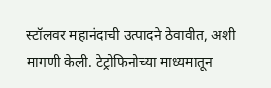स्टॉलवर महानंदाची उत्पादने ठेवावीत, अशी मागणी केली. टेट्रोफिनोच्या माध्यमातून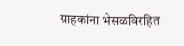ग्राहकांना भेसळविरहित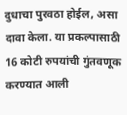दुधाचा पुरवठा होईल, असा दावा केला. या प्रकल्पासाठी 16 कोटी रुपयांची गुंतवणूक करण्यात आली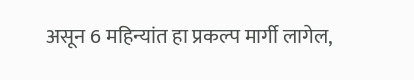असून 6 महिन्यांत हा प्रकल्प मार्गी लागेल,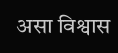असा विश्वास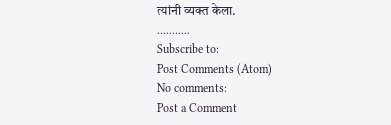त्यांनी व्यक्त केला.
...........
Subscribe to:
Post Comments (Atom)
No comments:
Post a Comment